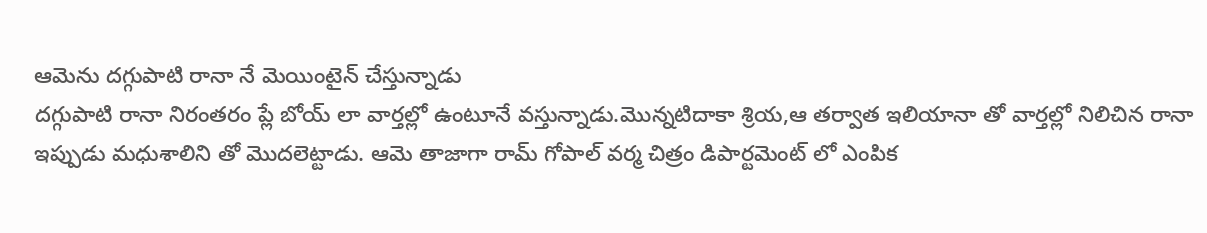ఆమెను దగ్గుపాటి రానా నే మెయింటైన్ చేస్తున్నాడు
దగ్గుపాటి రానా నిరంతరం ప్లే బోయ్ లా వార్తల్లో ఉంటూనే వస్తున్నాడు.మొన్నటిదాకా శ్రియ,ఆ తర్వాత ఇలియానా తో వార్తల్లో నిలిచిన రానా ఇప్పుడు మధుశాలిని తో మొదలెట్టాడు. ఆమె తాజాగా రామ్ గోపాల్ వర్మ చిత్రం డిపార్టమెంట్ లో ఎంపిక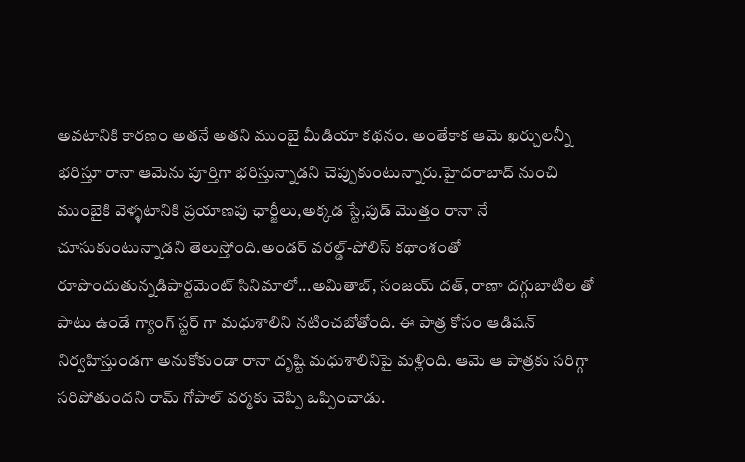అవటానికి కారణం అతనే అతని ముంబై మీడియా కథనం. అంతేకాక ఆమె ఖర్చులన్నీ భరిస్తూ రానా ఆమెను పూర్తిగా భరిస్తున్నాడని చెప్పుకుంటున్నారు.హైదరాబాద్ నుంచి ముంబైకి వెళ్ళటానికి ప్రయాణపు ఛార్జీలు,అక్కడ స్టే,పుడ్ మొత్తం రానా నే చూసుకుంటున్నాడని తెలుస్తోంది.అండర్ వరల్డ్-పోలిస్ కథాంశంతో రూపొందుతున్నడిపార్టమెంట్ సినిమాలో...అమితాబ్, సంజయ్ దత్, రాణా దగ్గుబాటిల తో పాటు ఉండే గ్యాంగ్ స్టర్ గా మధుశాలిని నటించబోతోంది. ఈ పాత్ర కోసం ఆడిషన్ నిర్వహిస్తుండగా అనుకోకుండా రానా దృష్టి మధుశాలినిపై మళ్లింది. ఆమె ఆ పాత్రకు సరిగ్గా సరిపోతుందని రామ్ గోపాల్ వర్మకు చెప్పి ఒప్పించాడు.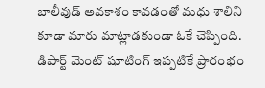బాలీవుడ్ అవకాశం కావడంతో మధు శాలిని కూడా మారు మాట్లాడకుండా ఓకే చెప్పింది. డిపార్ట్ మెంట్ షూటింగ్ ఇప్పటికే ప్రారంభం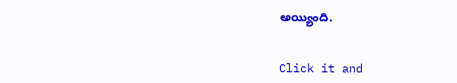అయ్యింది.


Click it and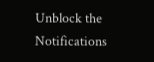Unblock the Notifications